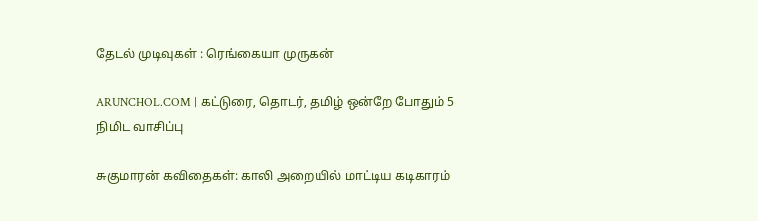தேடல் முடிவுகள் : ரெங்கையா முருகன்

ARUNCHOL.COM | கட்டுரை, தொடர், தமிழ் ஒன்றே போதும் 5 நிமிட வாசிப்பு

சுகுமாரன் கவிதைகள்: காலி அறையில் மாட்டிய கடிகாரம்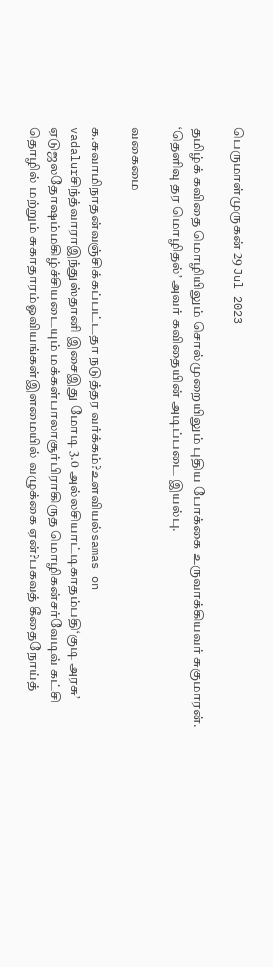பெருமாள்முருகன் 29 Jul 2023

தமிழ்க் கவிதை மொழியிலும் சொல்முறையிலும் புதிய போக்கை உருவாக்கியவர் சுகுமாரன். ‘தெளிவு தர மொழிதல்’ அவர் கவிதையின் அடிப்படை இயல்பு.

வகைமை

க.சுவாமிநாதன்வஞ்சிக்கப்பட்டதா நடுத்தர வர்க்கம்?உளவியல்samas on vadalurசிந்த்வாராஇந்துஸ்தானி இசைஇது மோடி 3.0 அல்லசியாட்டிகாதம்பதி‘குடி அரசு’ ஏடுஜலதோஷம்மகிழ்ச்சியடையும் மக்கள்பாலாசூர்பிராகிருத மொழிகன்சர்வேடிவ் கட்சி தொழில் மற்றும் சுகாதாரம்ஓவியங்கள்இளமையில் வழுக்கை ஏன்?பகவத் கீதைநோய்த்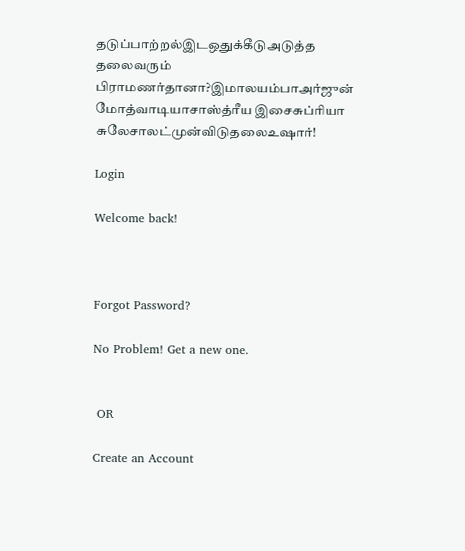தடுப்பாற்றல்இடஒதுக்கீடுஅடுத்த தலைவரும் பிராமணர்தானா?இமாலயம்பாஅர்ஜுன் மோத்வாடியாசாஸ்த்ரீய இசைசுப்ரியா சுலேசாலட்முன்விடுதலைஉஷார்!

Login

Welcome back!



Forgot Password?

No Problem! Get a new one.


 OR

Create an Account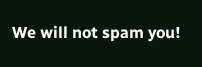We will not spam you!